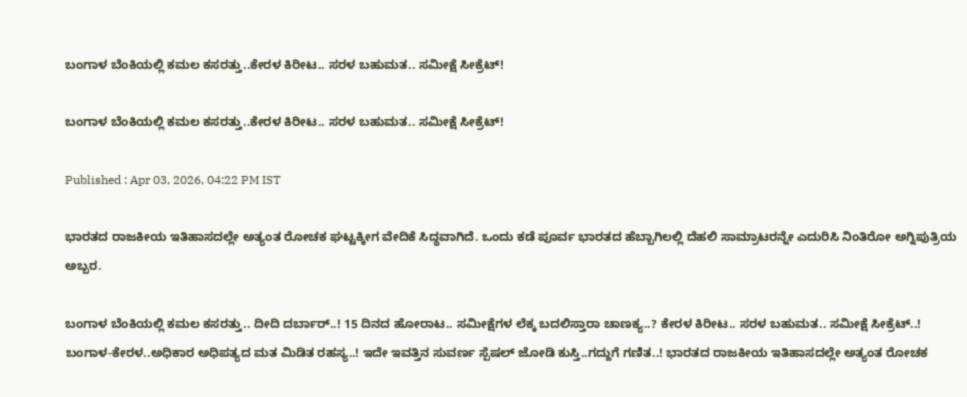ಬಂಗಾಳ ಬೆಂಕಿಯಲ್ಲಿ ಕಮಲ ಕಸರತ್ತು..ಕೇರಳ ಕಿರೀಟ.. ಸರಳ ಬಹುಮತ.. ಸಮೀಕ್ಷೆ ಸೀಕ್ರೆಟ್!

ಬಂಗಾಳ ಬೆಂಕಿಯಲ್ಲಿ ಕಮಲ ಕಸರತ್ತು..ಕೇರಳ ಕಿರೀಟ.. ಸರಳ ಬಹುಮತ.. ಸಮೀಕ್ಷೆ ಸೀಕ್ರೆಟ್!

Published : Apr 03, 2026, 04:22 PM IST

ಭಾರತದ ರಾಜಕೀಯ ಇತಿಹಾಸದಲ್ಲೇ ಅತ್ಯಂತ ರೋಚಕ ಘಟ್ಟಕ್ಕೀಗ ವೇದಿಕೆ ಸಿದ್ಧವಾಗಿದೆ. ಒಂದು ಕಡೆ ಪೂರ್ವ ಭಾರತದ ಹೆಬ್ಬಾಗಿಲಲ್ಲಿ ದೆಹಲಿ ಸಾಮ್ರಾಟರನ್ನೇ ಎದುರಿಸಿ ನಿಂತಿರೋ ಅಗ್ನಿಪುತ್ರಿಯ ಅಬ್ಬರ.

ಬಂಗಾಳ ಬೆಂಕಿಯಲ್ಲಿ ಕಮಲ ಕಸರತ್ತು.. ದೀದಿ ದರ್ಬಾರ್..! 15 ದಿನದ ಹೋರಾಟ.. ಸಮೀಕ್ಷೆಗಳ ಲೆಕ್ಕ ಬದಲಿಸ್ತಾರಾ ಚಾಣಕ್ಯ..? ಕೇರಳ ಕಿರೀಟ.. ಸರಳ ಬಹುಮತ.. ಸಮೀಕ್ಷೆ ಸೀಕ್ರೆಟ್..! ಬಂಗಾಳ-ಕೇರಳ..ಅಧಿಕಾರ ಅಧಿಪತ್ಯದ ಮತ ಮಿಡಿತ ರಹಸ್ಯ..! ಇದೇ ಇವತ್ತಿನ ಸುವರ್ಣ ಸ್ಪೆಷಲ್ ಜೋಡಿ ಕುಸ್ತಿ..ಗದ್ದುಗೆ ಗಣಿತ..! ಭಾರತದ ರಾಜಕೀಯ ಇತಿಹಾಸದಲ್ಲೇ ಅತ್ಯಂತ ರೋಚಕ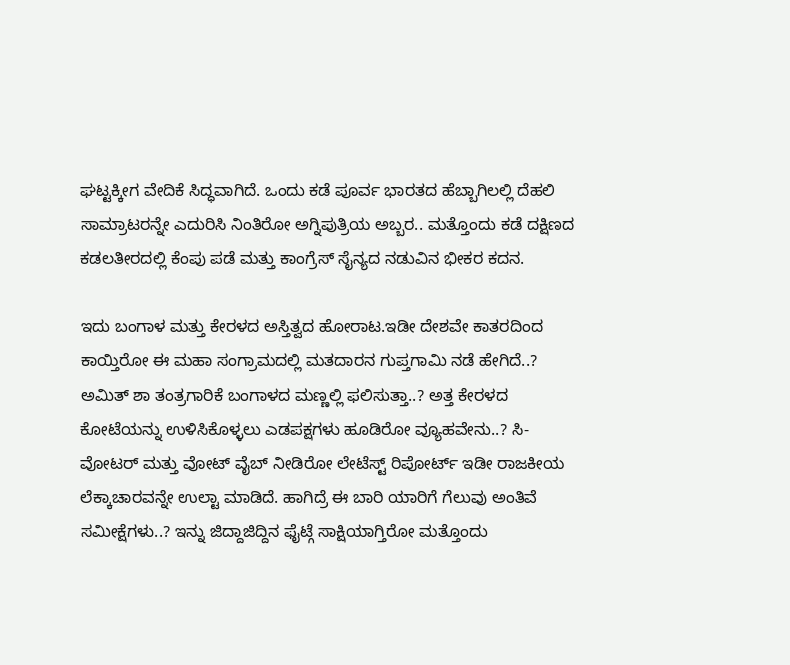ಘಟ್ಟಕ್ಕೀಗ ವೇದಿಕೆ ಸಿದ್ಧವಾಗಿದೆ. ಒಂದು ಕಡೆ ಪೂರ್ವ ಭಾರತದ ಹೆಬ್ಬಾಗಿಲಲ್ಲಿ ದೆಹಲಿ ಸಾಮ್ರಾಟರನ್ನೇ ಎದುರಿಸಿ ನಿಂತಿರೋ ಅಗ್ನಿಪುತ್ರಿಯ ಅಬ್ಬರ.. ಮತ್ತೊಂದು ಕಡೆ ದಕ್ಷಿಣದ ಕಡಲತೀರದಲ್ಲಿ ಕೆಂಪು ಪಡೆ ಮತ್ತು ಕಾಂಗ್ರೆಸ್ ಸೈನ್ಯದ ನಡುವಿನ ಭೀಕರ ಕದನ.

ಇದು ಬಂಗಾಳ ಮತ್ತು ಕೇರಳದ ಅಸ್ತಿತ್ವದ ಹೋರಾಟ.ಇಡೀ ದೇಶವೇ ಕಾತರದಿಂದ ಕಾಯ್ತಿರೋ ಈ ಮಹಾ ಸಂಗ್ರಾಮದಲ್ಲಿ ಮತದಾರನ ಗುಪ್ತಗಾಮಿ ನಡೆ ಹೇಗಿದೆ..? ಅಮಿತ್ ಶಾ ತಂತ್ರಗಾರಿಕೆ ಬಂಗಾಳದ ಮಣ್ಣಲ್ಲಿ ಫಲಿಸುತ್ತಾ..? ಅತ್ತ ಕೇರಳದ ಕೋಟೆಯನ್ನು ಉಳಿಸಿಕೊಳ್ಳಲು ಎಡಪಕ್ಷಗಳು ಹೂಡಿರೋ ವ್ಯೂಹವೇನು..? ಸಿ-ವೋಟರ್ ಮತ್ತು ವೋಟ್ ವೈಬ್ ನೀಡಿರೋ ಲೇಟೆಸ್ಟ್ ರಿಪೋರ್ಟ್ ಇಡೀ ರಾಜಕೀಯ ಲೆಕ್ಕಾಚಾರವನ್ನೇ ಉಲ್ಟಾ ಮಾಡಿದೆ. ಹಾಗಿದ್ರೆ ಈ ಬಾರಿ ಯಾರಿಗೆ ಗೆಲುವು ಅಂತಿವೆ ಸಮೀಕ್ಷೆಗಳು..? ಇನ್ನು ಜಿದ್ದಾಜಿದ್ದಿನ ಫೈಟ್ಗೆ ಸಾಕ್ಷಿಯಾಗ್ತಿರೋ ಮತ್ತೊಂದು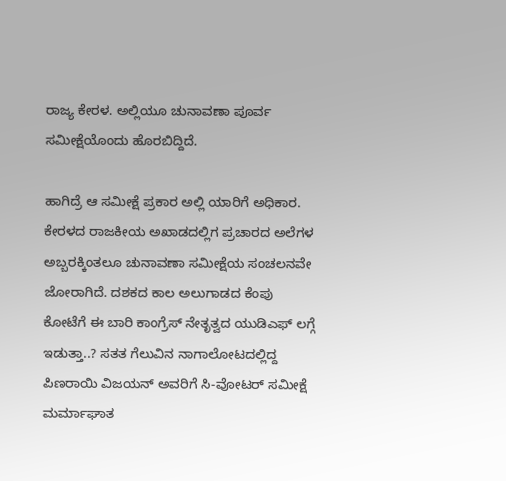ರಾಜ್ಯ ಕೇರಳ. ಅಲ್ಲಿಯೂ ಚುನಾವಣಾ ಪೂರ್ವ ಸಮೀಕ್ಷೆಯೊಂದು ಹೊರಬಿದ್ದಿದೆ.

ಹಾಗಿದ್ರೆ ಆ ಸಮೀಕ್ಷೆ ಪ್ರಕಾರ ಅಲ್ಲಿ ಯಾರಿಗೆ ಅಧಿಕಾರ. ಕೇರಳದ ರಾಜಕೀಯ ಅಖಾಡದಲ್ಲಿಗ ಪ್ರಚಾರದ ಅಲೆಗಳ ಅಬ್ಬರಕ್ಕಿಂತಲೂ ಚುನಾವಣಾ ಸಮೀಕ್ಷೆಯ ಸಂಚಲನವೇ ಜೋರಾಗಿದೆ. ದಶಕದ ಕಾಲ ಅಲುಗಾಡದ ಕೆಂಪು ಕೋಟೆಗೆ ಈ ಬಾರಿ ಕಾಂಗ್ರೆಸ್ ನೇತೃತ್ವದ ಯುಡಿಎಫ್ ಲಗ್ಗೆ ಇಡುತ್ತಾ..? ಸತತ ಗೆಲುವಿನ ನಾಗಾಲೋಟದಲ್ಲಿದ್ದ ಪಿಣರಾಯಿ ವಿಜಯನ್ ಅವರಿಗೆ ಸಿ-ವೋಟರ್ ಸಮೀಕ್ಷೆ ಮರ್ಮಾಘಾತ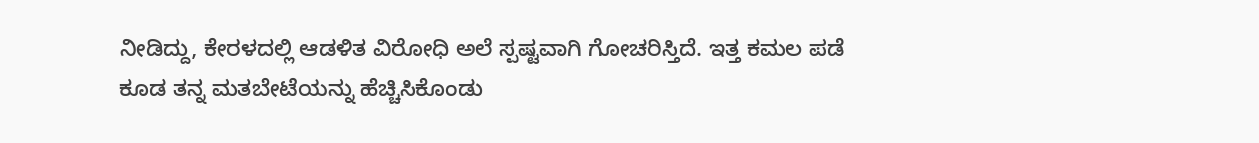ನೀಡಿದ್ದು, ಕೇರಳದಲ್ಲಿ ಆಡಳಿತ ವಿರೋಧಿ ಅಲೆ ಸ್ಪಷ್ಟವಾಗಿ ಗೋಚರಿಸ್ತಿದೆ. ಇತ್ತ ಕಮಲ ಪಡೆ ಕೂಡ ತನ್ನ ಮತಬೇಟೆಯನ್ನು ಹೆಚ್ಚಿಸಿಕೊಂಡು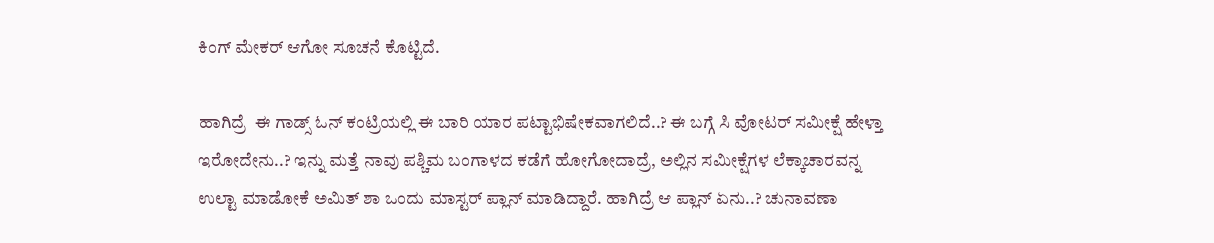ಕಿಂಗ್ ಮೇಕರ್ ಆಗೋ ಸೂಚನೆ ಕೊಟ್ಟಿದೆ.

ಹಾಗಿದ್ರೆ  ಈ ಗಾಡ್ಸ್ ಓನ್ ಕಂಟ್ರಿಯಲ್ಲಿ ಈ ಬಾರಿ ಯಾರ ಪಟ್ಟಾಭಿಷೇಕವಾಗಲಿದೆ..? ಈ ಬಗ್ಗೆ ಸಿ ವೋಟರ್ ಸಮೀಕ್ಷೆ ಹೇಳ್ತಾ ಇರೋದೇನು..? ಇನ್ನು ಮತ್ತೆ ನಾವು ಪಶ್ಚಿಮ ಬಂಗಾಳದ ಕಡೆಗೆ ಹೋಗೋದಾದ್ರೆ, ಅಲ್ಲಿನ ಸಮೀಕ್ಷೆಗಳ ಲೆಕ್ಕಾಚಾರವನ್ನ  ಉಲ್ಟಾ ಮಾಡೋಕೆ ಅಮಿತ್ ಶಾ ಒಂದು ಮಾಸ್ಟರ್ ಪ್ಲಾನ್ ಮಾಡಿದ್ದಾರೆ. ಹಾಗಿದ್ರೆ ಆ ಪ್ಲಾನ್ ಏನು..? ಚುನಾವಣಾ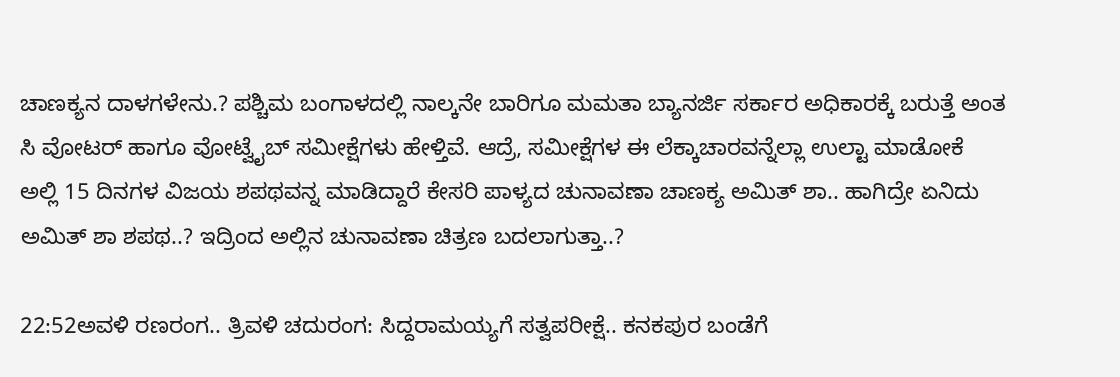ಚಾಣಕ್ಯನ ದಾಳಗಳೇನು.? ಪಶ್ಚಿಮ ಬಂಗಾಳದಲ್ಲಿ ನಾಲ್ಕನೇ ಬಾರಿಗೂ ಮಮತಾ ಬ್ಯಾನರ್ಜಿ ಸರ್ಕಾರ ಅಧಿಕಾರಕ್ಕೆ ಬರುತ್ತೆ ಅಂತ ಸಿ ವೋಟರ್ ಹಾಗೂ ವೋಟ್ವೈಬ್ ಸಮೀಕ್ಷೆಗಳು ಹೇಳ್ತಿವೆ. ಆದ್ರೆ, ಸಮೀಕ್ಷೆಗಳ ಈ ಲೆಕ್ಕಾಚಾರವನ್ನೆಲ್ಲಾ ಉಲ್ಟಾ ಮಾಡೋಕೆ ಅಲ್ಲಿ 15 ದಿನಗಳ ವಿಜಯ ಶಪಥವನ್ನ ಮಾಡಿದ್ದಾರೆ ಕೇಸರಿ ಪಾಳ್ಯದ ಚುನಾವಣಾ ಚಾಣಕ್ಯ ಅಮಿತ್ ಶಾ.. ಹಾಗಿದ್ರೇ ಏನಿದು ಅಮಿತ್ ಶಾ ಶಪಥ..? ಇದ್ರಿಂದ ಅಲ್ಲಿನ ಚುನಾವಣಾ ಚಿತ್ರಣ ಬದಲಾಗುತ್ತಾ..?

22:52ಅವಳಿ ರಣರಂಗ.. ತ್ರಿವಳಿ ಚದುರಂಗ: ಸಿದ್ದರಾಮಯ್ಯಗೆ ಸತ್ವಪರೀಕ್ಷೆ.. ಕನಕಪುರ ಬಂಡೆಗೆ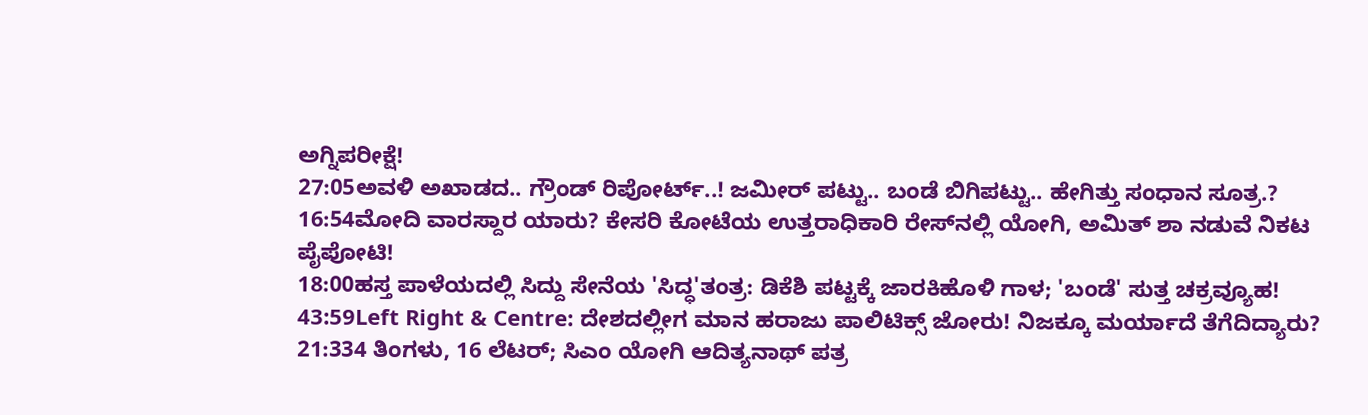ಅಗ್ನಿಪರೀಕ್ಷೆ!
27:05ಅವಳಿ ಅಖಾಡದ.. ಗ್ರೌಂಡ್ ರಿಪೋರ್ಟ್..! ಜಮೀರ್ ಪಟ್ಟು.. ಬಂಡೆ ಬಿಗಿಪಟ್ಟು.. ಹೇಗಿತ್ತು ಸಂಧಾನ ಸೂತ್ರ.?
16:54ಮೋದಿ ವಾರಸ್ದಾರ ಯಾರು? ಕೇಸರಿ ಕೋಟೆಯ ಉತ್ತರಾಧಿಕಾರಿ ರೇಸ್‌ನಲ್ಲಿ ಯೋಗಿ, ಅಮಿತ್ ಶಾ ನಡುವೆ ನಿಕಟ ಪೈಪೋಟಿ!
18:00ಹಸ್ತ ಪಾಳೆಯದಲ್ಲಿ ಸಿದ್ದು ಸೇನೆಯ 'ಸಿದ್ಧ'ತಂತ್ರ: ಡಿಕೆಶಿ ಪಟ್ಟಕ್ಕೆ ಜಾರಕಿಹೊಳಿ ಗಾಳ; 'ಬಂಡೆ' ಸುತ್ತ ಚಕ್ರವ್ಯೂಹ!
43:59Left Right & Centre: ದೇಶದಲ್ಲೀಗ ಮಾನ ಹರಾಜು ಪಾಲಿಟಿಕ್ಸ್ ಜೋರು! ನಿಜಕ್ಕೂ ಮರ್ಯಾದೆ ತೆಗೆದಿದ್ಯಾರು?
21:334 ತಿಂಗಳು, 16 ಲೆಟರ್; ಸಿಎಂ ಯೋಗಿ ಆದಿತ್ಯನಾಥ್ ಪತ್ರ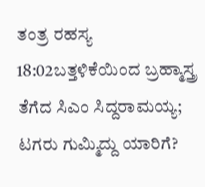ತಂತ್ರ ರಹಸ್ಯ
18:02ಬತ್ತಳಿಕೆಯಿಂದ ಬ್ರಹ್ಮಾಸ್ತ್ರ ತೆಗೆದ ಸಿಎಂ ಸಿದ್ದರಾಮಯ್ಯ; ಟಗರು ಗುಮ್ಮಿದ್ದು ಯಾರಿಗೆ?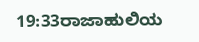19:33ರಾಜಾಹುಲಿಯ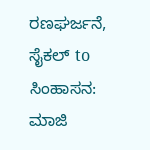ರಣಘರ್ಜನೆ, ಸೈಕಲ್ to ಸಿಂಹಾಸನ: ಮಾಜಿ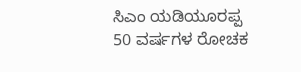ಸಿಎಂ ಯಡಿಯೂರಪ್ಪ 50 ವರ್ಷಗಳ ರೋಚಕ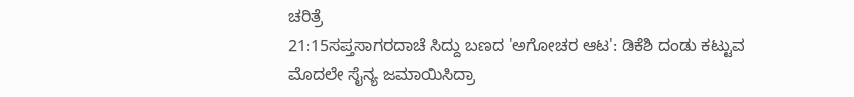ಚರಿತ್ರೆ
21:15ಸಪ್ತಸಾಗರದಾಚೆ ಸಿದ್ದು ಬಣದ 'ಅಗೋಚರ ಆಟ': ಡಿಕೆಶಿ ದಂಡು ಕಟ್ಟುವ ಮೊದಲೇ ಸೈನ್ಯ ಜಮಾಯಿಸಿದ್ರಾ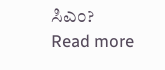ಸಿಎಂ?
Read more